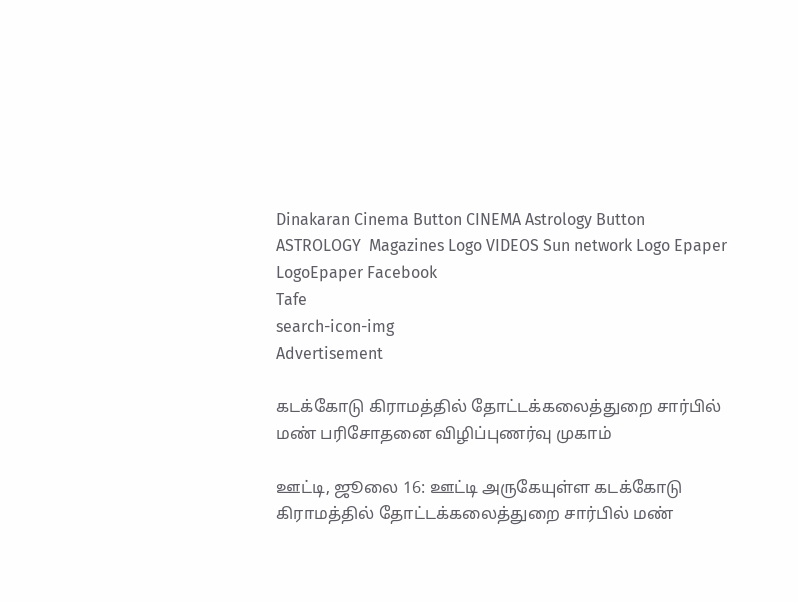Dinakaran Cinema Button CINEMA Astrology Button ASTROLOGY  Magazines Logo VIDEOS Sun network Logo Epaper LogoEpaper Facebook
Tafe
search-icon-img
Advertisement

கடக்கோடு கிராமத்தில் தோட்டக்கலைத்துறை சார்பில் மண் பரிசோதனை விழிப்புணர்வு முகாம்

ஊட்டி, ஜூலை 16: ஊட்டி அருகேயுள்ள கடக்கோடு கிராமத்தில் தோட்டக்கலைத்துறை சார்பில் மண்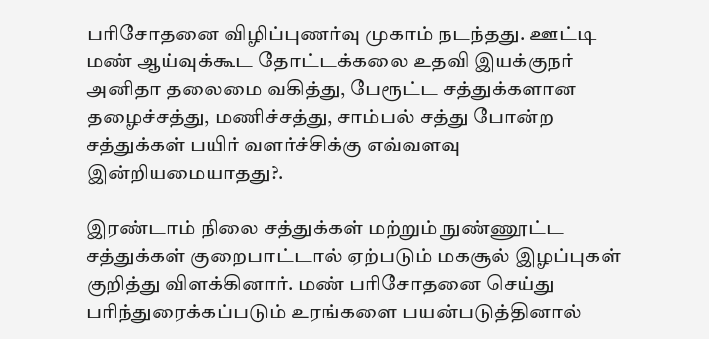பரிசோதனை விழிப்புணர்வு முகாம் நடந்தது. ஊட்டி மண் ஆய்வுக்கூட தோட்டக்கலை உதவி இயக்குநர் அனிதா தலைமை வகித்து, பேரூட்ட சத்துக்களான தழைச்சத்து, மணிச்சத்து, சாம்பல் சத்து போன்ற சத்துக்கள் பயிர் வளர்ச்சிக்கு எவ்வளவு இன்றியமையாதது?.

இரண்டாம் நிலை சத்துக்கள் மற்றும் நுண்ணூட்ட சத்துக்கள் குறைபாட்டால் ஏற்படும் மகசூல் இழப்புகள் குறித்து விளக்கினார். மண் பரிசோதனை செய்து பரிந்துரைக்கப்படும் உரங்களை பயன்படுத்தினால்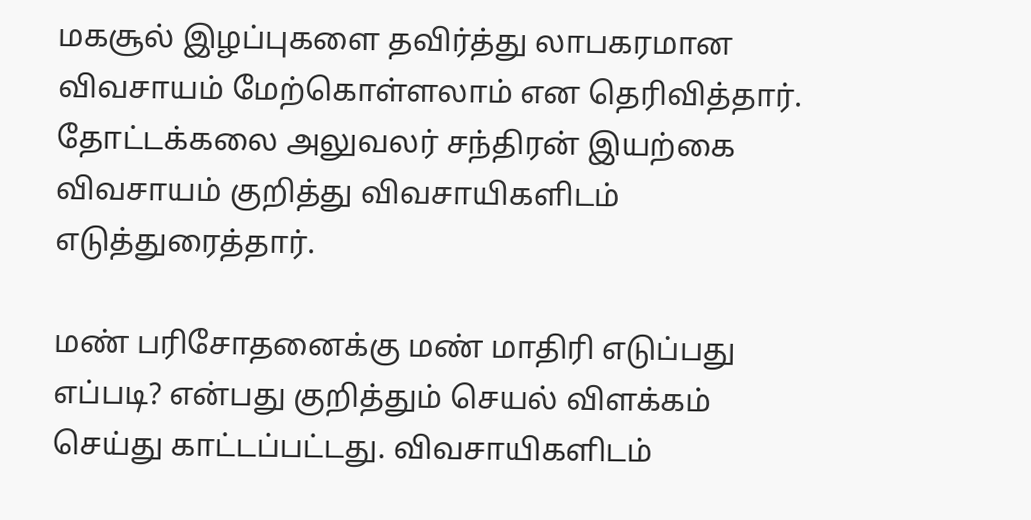மகசூல் இழப்புகளை தவிர்த்து லாபகரமான விவசாயம் மேற்கொள்ளலாம் என தெரிவித்தார். தோட்டக்கலை அலுவலர் சந்திரன் இயற்கை விவசாயம் குறித்து விவசாயிகளிடம் எடுத்துரைத்தார்.

மண் பரிசோதனைக்கு மண் மாதிரி எடுப்பது எப்படி? என்பது குறித்தும் செயல் விளக்கம் செய்து காட்டப்பட்டது. விவசாயிகளிடம்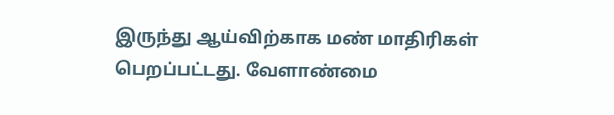இருந்து ஆய்விற்காக மண் மாதிரிகள் பெறப்பட்டது. வேளாண்மை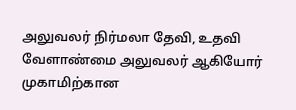அலுவலர் நிர்மலா தேவி, உதவி வேளாண்மை அலுவலர் ஆகியோர் முகாமிற்கான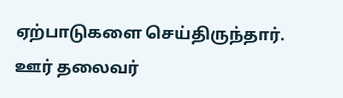ஏற்பாடுகளை செய்திருந்தார். ஊர் தலைவர்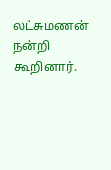லட்சுமணன் நன்றி கூறினார்.